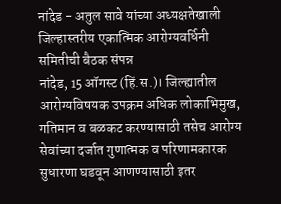नांदेड - अतुल सावे यांच्या अध्यक्षतेखाली जिल्हास्तरीय एकात्मिक आरोग्यवर्धिनी समितीची बैठक संपन्न
नांदेड, 15 ऑगस्ट (हिं.स.)। जिल्ह्यातील आरोग्यविषयक उपक्रम अधिक लोकाभिमुख, गतिमान व बळकट करण्यासाठी तसेच आरोग्य सेवांच्या दर्जात गुणात्मक व परिणामकारक सुधारणा घडवून आणण्यासाठी इतर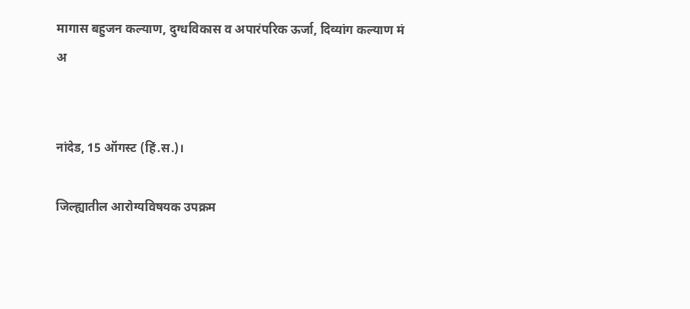मागास बहुजन कल्याण, दुग्धविकास व अपारंपरिक ऊर्जा, दिव्यांग कल्याण मं
अ


नांदेड, 15 ऑगस्ट (हिं.स.)।

जिल्ह्यातील आरोग्यविषयक उपक्रम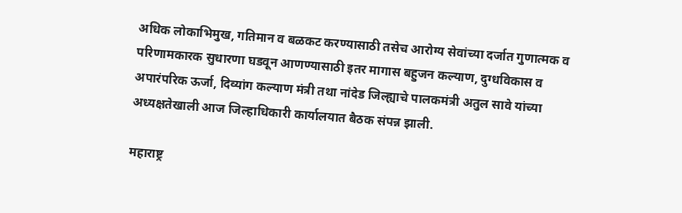अधिक लोकाभिमुख, गतिमान व बळकट करण्यासाठी तसेच आरोग्य सेवांच्या दर्जात गुणात्मक व परिणामकारक सुधारणा घडवून आणण्यासाठी इतर मागास बहुजन कल्याण, दुग्धविकास व अपारंपरिक ऊर्जा, दिव्यांग कल्याण मंत्री तथा नांदेड जिल्ह्याचे पालकमंत्री अतुल सावे यांच्या अध्यक्षतेखाली आज जिल्हाधिकारी कार्यालयात बैठक संपन्न झाली.

महाराष्ट्र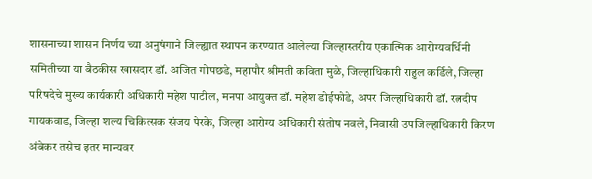शासनाच्या शासन निर्णय च्या अनुषंगाने जिल्ह्यात स्थापन करण्यात आलेल्या जिल्हास्तरीय एकात्मिक आरोग्यवर्धिनी समितीच्या या बैठकीस खासदार डॉ. अजित गोपछडे, महापौर श्रीमती कविता मुळे, जिल्हाधिकारी राहुल कर्डिले, जिल्हा परिषदेचे मुख्य कार्यकारी अधिकारी महेश पाटील, मनपा आयुक्त डॉ. महेश डोईफोडे, अपर जिल्हाधिकारी डॉ. रत्नदीप गायकवाड, जिल्हा शल्य चिकित्सक संजय पेरके, जिल्हा आरोग्य अधिकारी संतोष नवले, निवासी उपजिल्हाधिकारी किरण अंबेकर तसेच इतर मान्यवर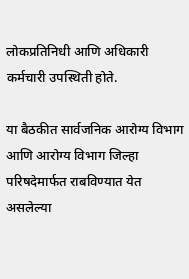लोकप्रतिनिधी आणि अधिकारी कर्मचारी उपस्थिती होते.

या बैठकीत सार्वजनिक आरोग्य विभाग आणि आरोग्य विभाग जिल्हा परिषदेमार्फत राबविण्यात येत असलेल्या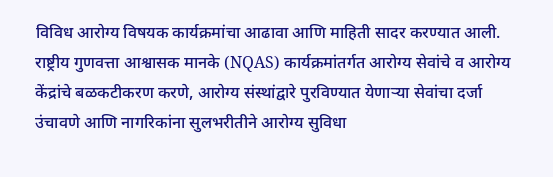विविध आरोग्य विषयक कार्यक्रमांचा आढावा आणि माहिती सादर करण्यात आली. राष्ट्रीय गुणवत्ता आश्वासक मानके (NQAS) कार्यक्रमांतर्गत आरोग्य सेवांचे व आरोग्य केंद्रांचे बळकटीकरण करणे, आरोग्य संस्थांद्वारे पुरविण्यात येणाऱ्या सेवांचा दर्जा उंचावणे आणि नागरिकांना सुलभरीतीने आरोग्य सुविधा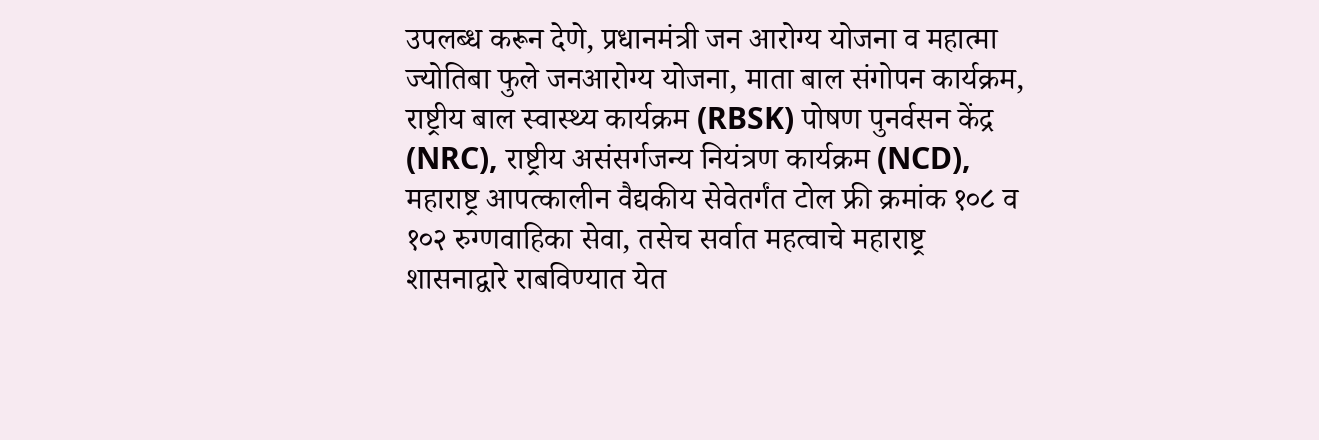उपलब्ध करून देणे, प्रधानमंत्री जन आरोग्य योजना व महात्मा ज्योतिबा फुले जनआरोग्य योजना, माता बाल संगोपन कार्यक्रम, राष्ट्रीय बाल स्वास्थ्य कार्यक्रम (RBSK) पोषण पुनर्वसन केंद्र (NRC), राष्ट्रीय असंसर्गजन्य नियंत्रण कार्यक्रम (NCD), महाराष्ट्र आपत्कालीन वैद्यकीय सेवेतर्गंत टोल फ्री क्रमांक १०८ व १०२ रुग्णवाहिका सेवा, तसेच सर्वात महत्वाचे महाराष्ट्र शासनाद्वारे राबविण्यात येत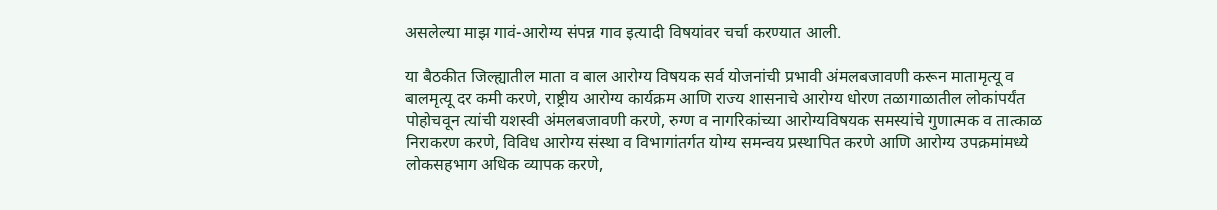असलेल्या माझ गावं-आरोग्य संपन्न गाव इत्यादी विषयांवर चर्चा करण्यात आली.

या बैठकीत जिल्ह्यातील माता व बाल आरोग्य विषयक सर्व योजनांची प्रभावी अंमलबजावणी करून मातामृत्यू व बालमृत्यू दर कमी करणे, राष्ट्रीय आरोग्य कार्यक्रम आणि राज्य शासनाचे आरोग्य धोरण तळागाळातील लोकांपर्यंत पोहोचवून त्यांची यशस्वी अंमलबजावणी करणे, रुग्ण व नागरिकांच्या आरोग्यविषयक समस्यांचे गुणात्मक व तात्काळ निराकरण करणे, विविध आरोग्य संस्था व विभागांतर्गत योग्य समन्वय प्रस्थापित करणे आणि आरोग्य उपक्रमांमध्ये लोकसहभाग अधिक व्यापक करणे,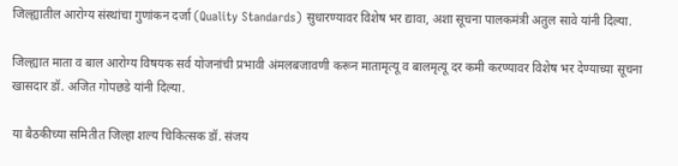जिल्ह्यातील आरोग्य संस्थांचा गुणांकन दर्जा (Quality Standards) सुधारण्यावर विशेष भर द्यावा, अशा सूचना पालकमंत्री अतुल सावे यांनी दिल्या.

जिल्ह्यात माता व बाल आरोग्य विषयक सर्व योजनांची प्रभावी अंमलबजावणी करून मातामृत्यू व बालमृत्यू दर कमी करण्यावर विशेष भर देण्याच्या सूचना खासदार डॉ. अजित गोपछडे यांनी दिल्या.

या बैठकीच्या समितीत जिल्हा शल्य चिकित्सक डॉ. संजय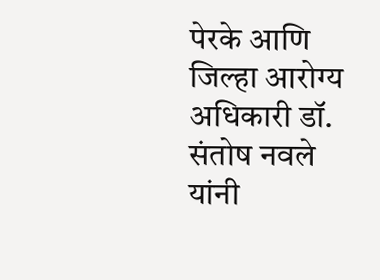पेरके आणि जिल्हा आरोग्य अधिकारी डॉ. संतोष नवले यांनी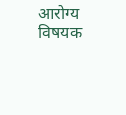आरोग्य विषयक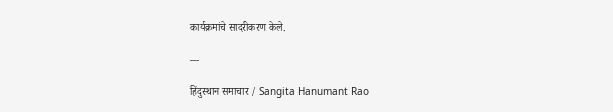कार्यक्रमांचे सादरीकरण केले.

---

हिंदुस्थान समाचार / Sangita Hanumant Rao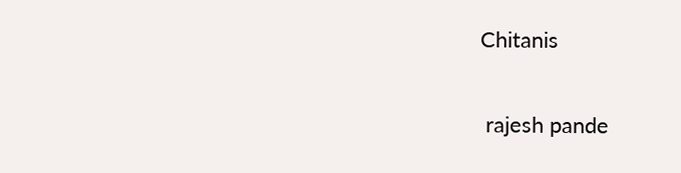Chitanis


 rajesh pande